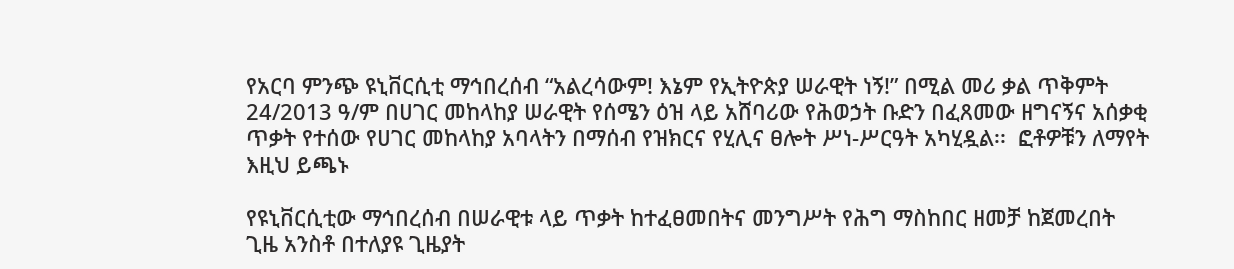የአርባ ምንጭ ዩኒቨርሲቲ ማኅበረሰብ “አልረሳውም! እኔም የኢትዮጵያ ሠራዊት ነኝ!” በሚል መሪ ቃል ጥቅምት 24/2013 ዓ/ም በሀገር መከላከያ ሠራዊት የሰሜን ዕዝ ላይ አሸባሪው የሕወኃት ቡድን በፈጸመው ዘግናኝና አሰቃቂ ጥቃት የተሰው የሀገር መከላከያ አባላትን በማሰብ የዝክርና የሂሊና ፀሎት ሥነ-ሥርዓት አካሂዷል፡፡  ፎቶዎቹን ለማየት እዚህ ይጫኑ

የዩኒቨርሲቲው ማኅበረሰብ በሠራዊቱ ላይ ጥቃት ከተፈፀመበትና መንግሥት የሕግ ማስከበር ዘመቻ ከጀመረበት ጊዜ አንስቶ በተለያዩ ጊዜያት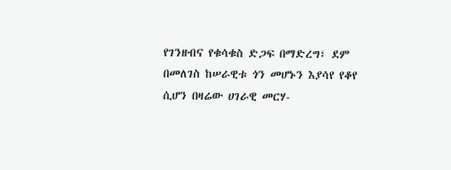የገንዘብና የቁሳቁስ ድጋፍ በማድረግ፣ ደም በመለገስ ከሠራዊቱ ጎን መሆኑን እያሳየ የቆየ ሲሆን በዛሬው ሀገራዊ መርሃ-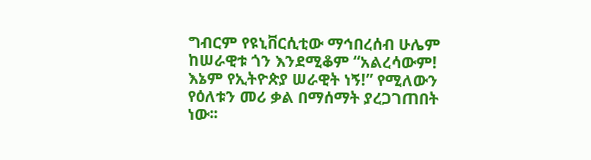ግብርም የዩኒቨርሲቲው ማኅበረሰብ ሁሌም ከሠራዊቱ ጎን እንደሚቆም “አልረሳውም! እኔም የኢትዮጵያ ሠራዊት ነኝ!” የሚለውን የዕለቱን መሪ ቃል በማሰማት ያረጋገጠበት ነው፡፡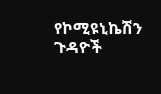የኮሚዩኒኬሽን ጉዳዮች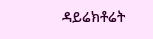ዳይሬክቶሬት